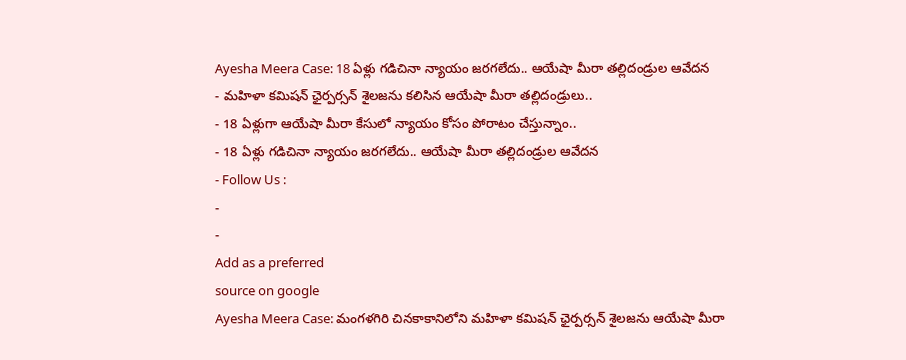Ayesha Meera Case: 18 ఏళ్లు గడిచినా న్యాయం జరగలేదు.. ఆయేషా మీరా తల్లిదండ్రుల ఆవేదన
- మహిళా కమిషన్ ఛైర్పర్సన్ శైలజను కలిసిన ఆయేషా మీరా తల్లిదండ్రులు..
- 18 ఏళ్లుగా ఆయేషా మీరా కేసులో న్యాయం కోసం పోరాటం చేస్తున్నాం..
- 18 ఏళ్లు గడిచినా న్యాయం జరగలేదు.. ఆయేషా మీరా తల్లిదండ్రుల ఆవేదన
- Follow Us :
-
-
Add as a preferred
source on google
Ayesha Meera Case: మంగళగిరి చినకాకానిలోని మహిళా కమిషన్ ఛైర్పర్సన్ శైలజను ఆయేషా మీరా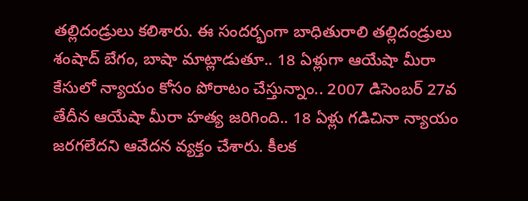తల్లిదండ్రులు కలిశారు. ఈ సందర్భంగా బాధితురాలి తల్లిదండ్రులు శంషాద్ బేగం, బాషా మాట్లాడుతూ.. 18 ఏళ్లుగా ఆయేషా మీరా కేసులో న్యాయం కోసం పోరాటం చేస్తున్నాం.. 2007 డిసెంబర్ 27వ తేదీన ఆయేషా మీరా హత్య జరిగింది.. 18 ఏళ్లు గడిచినా న్యాయం జరగలేదని ఆవేదన వ్యక్తం చేశారు. కీలక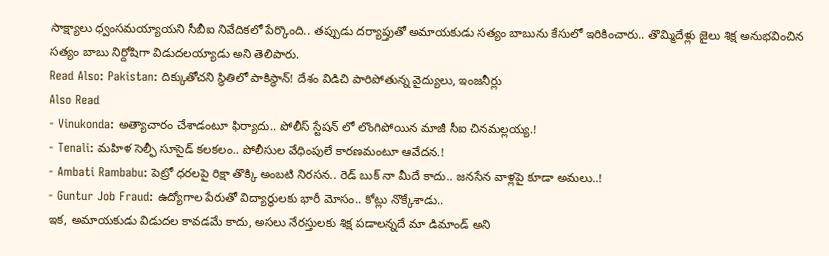సాక్ష్యాలు ధ్వంసమయ్యాయని సీబీఐ నివేదికలో పేర్కొంది.. తప్పుడు దర్యాప్తుతో అమాయకుడు సత్యం బాబును కేసులో ఇరికించారు.. తొమ్మిదేళ్లు జైలు శిక్ష అనుభవించిన సత్యం బాబు నిర్దోషిగా విడుదలయ్యాడు అని తెలిపారు.
Read Also: Pakistan: దిక్కుతోచని స్థితిలో పాకిస్థాన్! దేశం విడిచి పారిపోతున్న వైద్యులు, ఇంజనీర్లు
Also Read
- Vinukonda: అత్యాచారం చేశాడంటూ ఫిర్యాదు.. పోలీస్ స్టేషన్ లో లొంగిపోయిన మాజీ సీఐ చినమల్లయ్య.!
- Tenali: మహిళ సెల్ఫీ సూసైడ్ కలకలం.. పోలీసుల వేధింపులే కారణమంటూ ఆవేదన.!
- Ambati Rambabu: పెట్రో ధరలపై రిక్షా తొక్కి అంబటి నిరసన.. రెడ్ బుక్ నా మీదే కాదు.. జనసేన వాళ్లపై కూడా అమలు..!
- Guntur Job Fraud: ఉద్యోగాల పేరుతో విద్యార్థులకు భారీ మోసం.. కోట్లు నొక్కేశాడు..
ఇక, అమాయకుడు విడుదల కావడమే కాదు, అసలు నేరస్తులకు శిక్ష పడాలన్నదే మా డిమాండ్ అని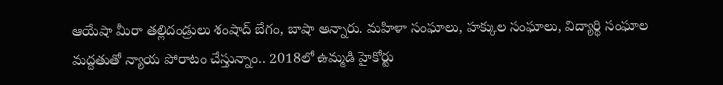ఆయేషా మీరా తల్లిదండ్రులు శంషాద్ బేగం, బాషా అన్నారు. మహిళా సంఘాలు, హక్కుల సంఘాలు, విద్యార్థి సంఘాల మద్దతుతో న్యాయ పోరాటం చేస్తున్నాం.. 2018లో ఉమ్మడి హైకోర్టు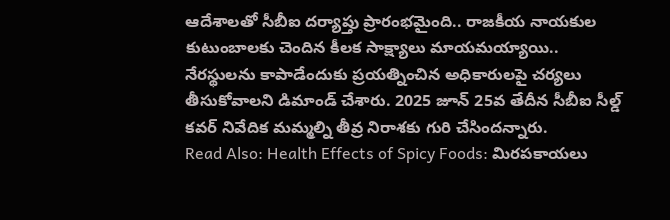ఆదేశాలతో సీబీఐ దర్యాప్తు ప్రారంభమైంది.. రాజకీయ నాయకుల కుటుంబాలకు చెందిన కీలక సాక్ష్యాలు మాయమయ్యాయి.. నేరస్థులను కాపాడేందుకు ప్రయత్నించిన అధికారులపై చర్యలు తీసుకోవాలని డిమాండ్ చేశారు. 2025 జూన్ 25వ తేదీన సీబీఐ సీల్డ్ కవర్ నివేదిక మమ్మల్ని తీవ్ర నిరాశకు గురి చేసిందన్నారు.
Read Also: Health Effects of Spicy Foods: మిరపకాయలు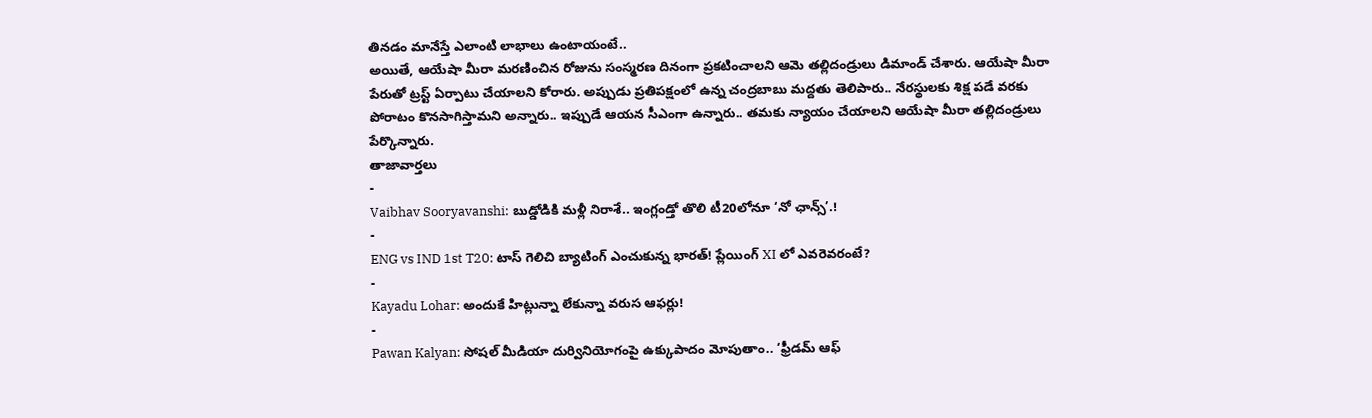తినడం మానేస్తే ఎలాంటి లాభాలు ఉంటాయంటే..
అయితే, ఆయేషా మీరా మరణించిన రోజును సంస్మరణ దినంగా ప్రకటించాలని ఆమె తల్లిదండ్రులు డిమాండ్ చేశారు. ఆయేషా మీరా పేరుతో ట్రస్ట్ ఏర్పాటు చేయాలని కోరారు. అప్పుడు ప్రతిపక్షంలో ఉన్న చంద్రబాబు మద్దతు తెలిపారు.. నేరస్థులకు శిక్ష పడే వరకు పోరాటం కొనసాగిస్తామని అన్నారు.. ఇప్పుడే ఆయన సీఎంగా ఉన్నారు.. తమకు న్యాయం చేయాలని ఆయేషా మీరా తల్లిదండ్రులు పేర్కొన్నారు.
తాజావార్తలు
-
Vaibhav Sooryavanshi: బుడ్డోడికి మళ్లీ నిరాశే.. ఇంగ్లండ్తో తొలి టీ20లోనూ ‘నో ఛాన్స్’.!
-
ENG vs IND 1st T20: టాస్ గెలిచి బ్యాటింగ్ ఎంచుకున్న భారత్! ప్లేయింగ్ XI లో ఎవరెవరంటే?
-
Kayadu Lohar: అందుకే హిట్లున్నా లేకున్నా వరుస ఆఫర్లు!
-
Pawan Kalyan: సోషల్ మీడియా దుర్వినియోగంపై ఉక్కుపాదం మోపుతాం.. ‘ఫ్రీడమ్ ఆఫ్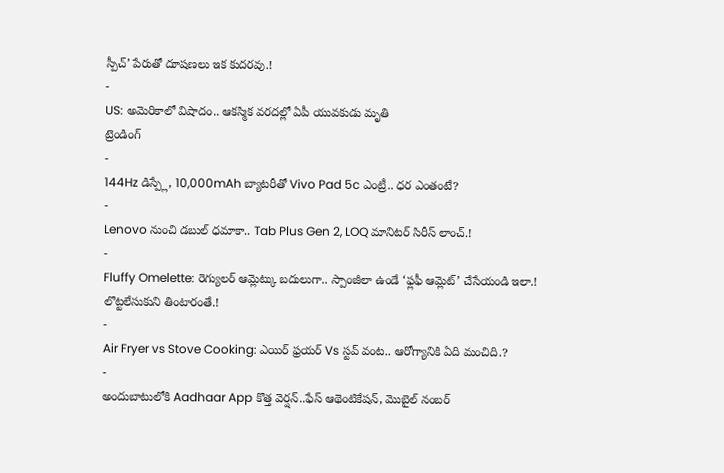స్పీచ్’ పేరుతో దూషణలు ఇక కుదరవు.!
-
US: అమెరికాలో విషాదం.. ఆకస్మిక వరదల్లో ఏపీ యువకుడు మృతి
ట్రెండింగ్
-
144Hz డిస్ప్లే, 10,000mAh బ్యాటరీతో Vivo Pad 5c ఎంట్రీ.. ధర ఎంతంటే?
-
Lenovo నుంచి డబుల్ ధమాకా.. Tab Plus Gen 2, LOQ మానిటర్ సిరీస్ లాంచ్.!
-
Fluffy Omelette: రెగ్యులర్ ఆమ్లెట్కు బదులుగా.. స్పాంజీలా ఉండే ‘ఫ్లఫీ ఆమ్లెట్’ చేసేయండి ఇలా.! లొట్టలేసుకుని తింటారంతే.!
-
Air Fryer vs Stove Cooking: ఎయిర్ ఫ్రయర్ Vs స్టవ్ వంట.. ఆరోగ్యానికి ఏది మంచిది.?
-
అందుబాటులోకి Aadhaar App కొత్త వెర్షన్..ఫేస్ ఆథెంటికేషన్, మొబైల్ నంబర్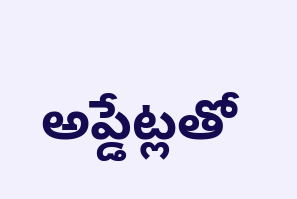అప్డేట్లతో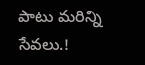పాటు మరిన్ని సేవలు.!